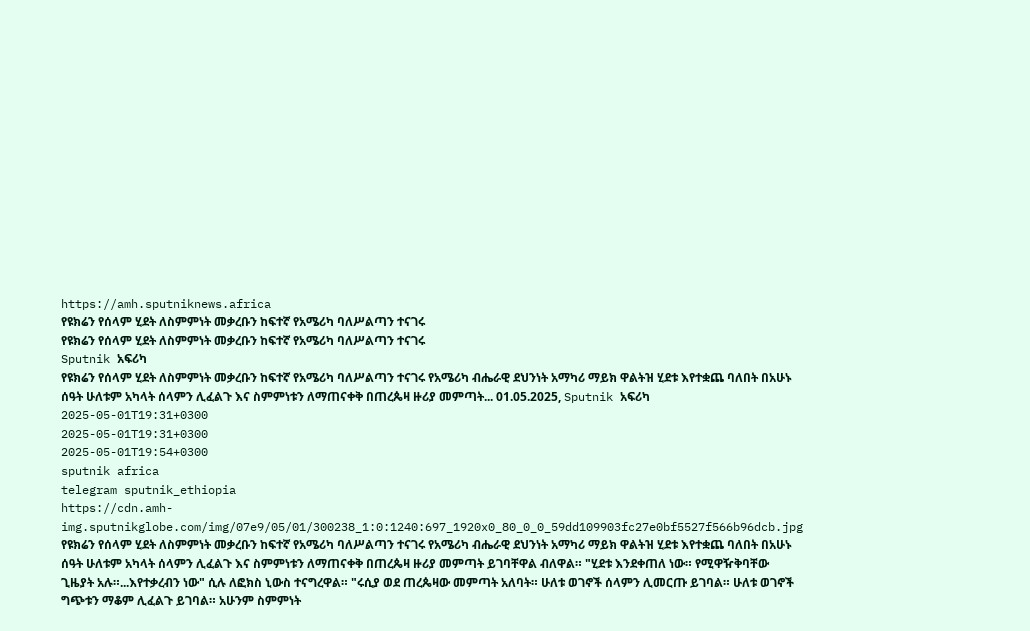https://amh.sputniknews.africa
የዩክሬን የሰላም ሂደት ለስምምነት መቃረቡን ከፍተኛ የአሜሪካ ባለሥልጣን ተናገሩ
የዩክሬን የሰላም ሂደት ለስምምነት መቃረቡን ከፍተኛ የአሜሪካ ባለሥልጣን ተናገሩ
Sputnik አፍሪካ
የዩክሬን የሰላም ሂደት ለስምምነት መቃረቡን ከፍተኛ የአሜሪካ ባለሥልጣን ተናገሩ የአሜሪካ ብሔራዊ ደህንነት አማካሪ ማይክ ዋልትዝ ሂደቱ እየተቋጨ ባለበት በአሁኑ ሰዓት ሁለቱም አካላት ሰላምን ሊፈልጉ እና ስምምነቱን ለማጠናቀቅ በጠረጴዛ ዙሪያ መምጣት... 01.05.2025, Sputnik አፍሪካ
2025-05-01T19:31+0300
2025-05-01T19:31+0300
2025-05-01T19:54+0300
sputnik africa
telegram sputnik_ethiopia
https://cdn.amh-img.sputnikglobe.com/img/07e9/05/01/300238_1:0:1240:697_1920x0_80_0_0_59dd109903fc27e0bf5527f566b96dcb.jpg
የዩክሬን የሰላም ሂደት ለስምምነት መቃረቡን ከፍተኛ የአሜሪካ ባለሥልጣን ተናገሩ የአሜሪካ ብሔራዊ ደህንነት አማካሪ ማይክ ዋልትዝ ሂደቱ እየተቋጨ ባለበት በአሁኑ ሰዓት ሁለቱም አካላት ሰላምን ሊፈልጉ እና ስምምነቱን ለማጠናቀቅ በጠረጴዛ ዙሪያ መምጣት ይገባቸዋል ብለዋል። "ሂደቱ እንደቀጠለ ነው። የሚዋዥቅባቸው ጊዜያት አሉ።...እየተቃረብን ነው" ሲሉ ለፎክስ ኒውስ ተናግረዋል። "ሩሲያ ወደ ጠረጴዛው መምጣት አለባት። ሁለቱ ወገኖች ሰላምን ሊመርጡ ይገባል። ሁለቱ ወገኖች ግጭቱን ማቆም ሊፈልጉ ይገባል። አሁንም ስምምነት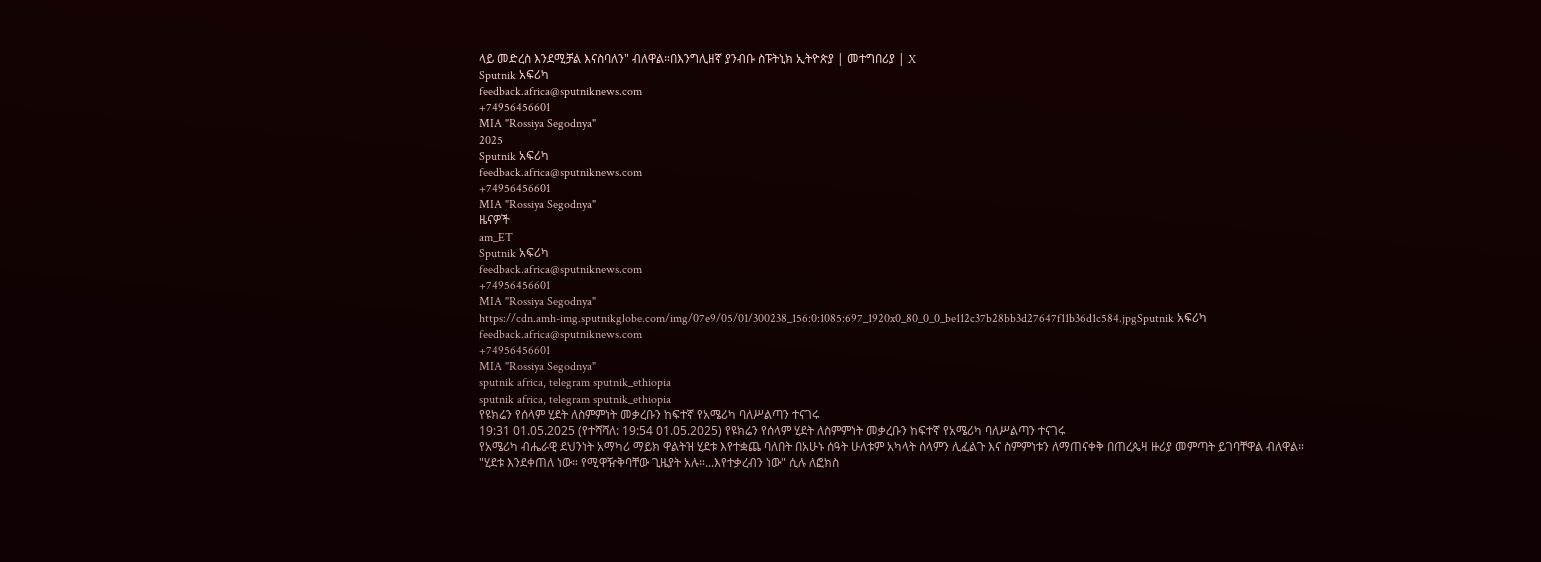ላይ መድረስ እንደሚቻል እናስባለን" ብለዋል።በእንግሊዘኛ ያንብቡ ስፑትኒክ ኢትዮጵያ | መተግበሪያ | X
Sputnik አፍሪካ
feedback.africa@sputniknews.com
+74956456601
MIA "Rossiya Segodnya"
2025
Sputnik አፍሪካ
feedback.africa@sputniknews.com
+74956456601
MIA "Rossiya Segodnya"
ዜናዎች
am_ET
Sputnik አፍሪካ
feedback.africa@sputniknews.com
+74956456601
MIA "Rossiya Segodnya"
https://cdn.amh-img.sputnikglobe.com/img/07e9/05/01/300238_156:0:1085:697_1920x0_80_0_0_be112c37b28bb3d27647f11b36d1c584.jpgSputnik አፍሪካ
feedback.africa@sputniknews.com
+74956456601
MIA "Rossiya Segodnya"
sputnik africa, telegram sputnik_ethiopia
sputnik africa, telegram sputnik_ethiopia
የዩክሬን የሰላም ሂደት ለስምምነት መቃረቡን ከፍተኛ የአሜሪካ ባለሥልጣን ተናገሩ
19:31 01.05.2025 (የተሻሻለ: 19:54 01.05.2025) የዩክሬን የሰላም ሂደት ለስምምነት መቃረቡን ከፍተኛ የአሜሪካ ባለሥልጣን ተናገሩ
የአሜሪካ ብሔራዊ ደህንነት አማካሪ ማይክ ዋልትዝ ሂደቱ እየተቋጨ ባለበት በአሁኑ ሰዓት ሁለቱም አካላት ሰላምን ሊፈልጉ እና ስምምነቱን ለማጠናቀቅ በጠረጴዛ ዙሪያ መምጣት ይገባቸዋል ብለዋል።
"ሂደቱ እንደቀጠለ ነው። የሚዋዥቅባቸው ጊዜያት አሉ።...እየተቃረብን ነው" ሲሉ ለፎክስ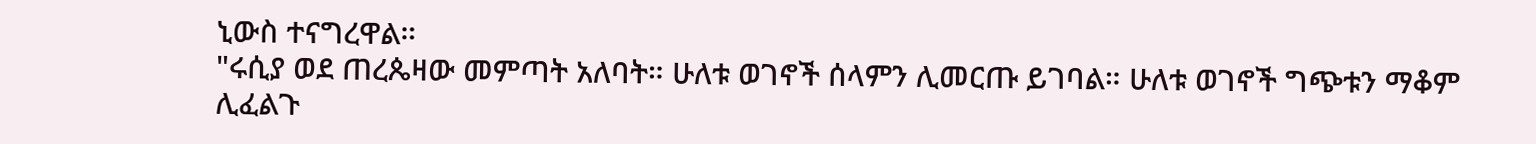ኒውስ ተናግረዋል።
"ሩሲያ ወደ ጠረጴዛው መምጣት አለባት። ሁለቱ ወገኖች ሰላምን ሊመርጡ ይገባል። ሁለቱ ወገኖች ግጭቱን ማቆም ሊፈልጉ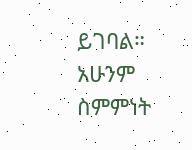ይገባል። አሁንም ስምምነት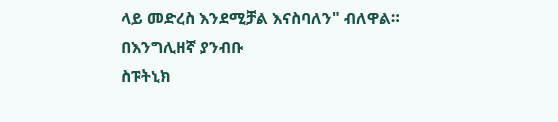ላይ መድረስ እንደሚቻል እናስባለን" ብለዋል።
በእንግሊዘኛ ያንብቡ
ስፑትኒክ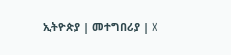ኢትዮጵያ | መተግበሪያ | X